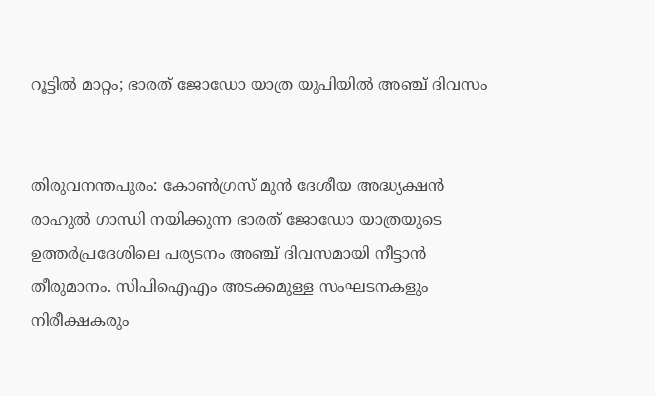റൂട്ടില്‍ മാറ്റം; ഭാരത് ജോഡോ യാത്ര യുപിയില്‍ അഞ്ച് ദിവസം


തിരുവനന്തപുരം: കോണ്‍ഗ്രസ് മുന്‍ ദേശീയ അദ്ധ്യക്ഷന്‍ രാഹുല്‍ ഗാന്ധി നയിക്കുന്ന ഭാരത് ജോഡോ യാത്രയുടെ ഉത്തര്‍പ്രദേശിലെ പര്യടനം അഞ്ച് ദിവസമായി നീട്ടാന്‍ തീരുമാനം. സിപിഐഎം അടക്കമുള്ള സംഘടനകളും നിരീക്ഷകരും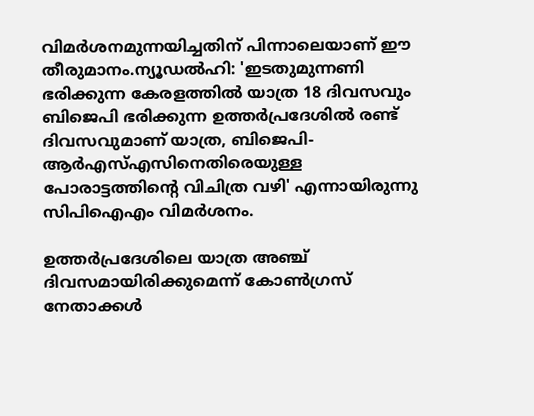വിമര്‍ശനമുന്നയിച്ചതിന് പിന്നാലെയാണ് ഈ തീരുമാനം.ന്യൂഡല്‍ഹി: 'ഇടതുമുന്നണി ഭരിക്കുന്ന കേരളത്തില്‍ യാത്ര 18 ദിവസവും ബിജെപി ഭരിക്കുന്ന ഉത്തര്‍പ്രദേശില്‍ രണ്ട് ദിവസവുമാണ് യാത്ര, ബിജെപി-ആര്‍എസ്എസിനെതിരെയുള്ള പോരാട്ടത്തിന്റെ വിചിത്ര വഴി' എന്നായിരുന്നു സിപിഐഎം വിമര്‍ശനം.

ഉത്തര്‍പ്രദേശിലെ യാത്ര അഞ്ച് ദിവസമായിരിക്കുമെന്ന് കോണ്‍ഗ്രസ് നേതാക്കള്‍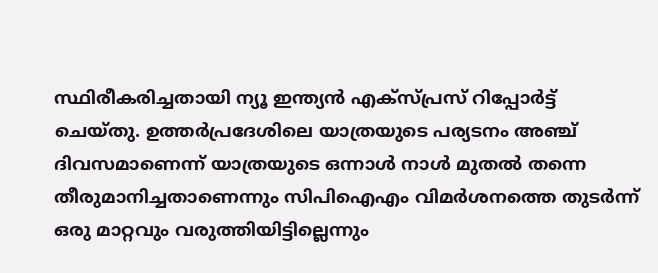സ്ഥിരീകരിച്ചതായി ന്യൂ ഇന്ത്യന്‍ എക്‌സ്പ്രസ് റിപ്പോര്‍ട്ട് ചെയ്തു. ഉത്തര്‍പ്രദേശിലെ യാത്രയുടെ പര്യടനം അഞ്ച് ദിവസമാണെന്ന് യാത്രയുടെ ഒന്നാള്‍ നാള്‍ മുതല്‍ തന്നെ തീരുമാനിച്ചതാണെന്നും സിപിഐഎം വിമര്‍ശനത്തെ തുടര്‍ന്ന് ഒരു മാറ്റവും വരുത്തിയിട്ടില്ലെന്നും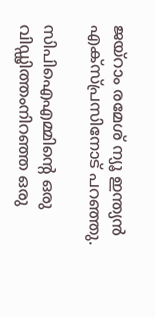ജയ്‌റാം രമേശ് ന്യൂ ഇന്ത്യന്‍ എക്‌സ്പ്രസിനോട് പറഞ്ഞു.

സിപിഐഎമ്മിന്റെ ഒരു വിഡ്ഢിത്തംനിറഞ്ഞ ഒരു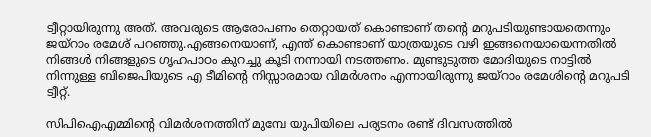ട്വീറ്റായിരുന്നു അത്. അവരുടെ ആരോപണം തെറ്റായത് കൊണ്ടാണ് തന്റെ മറുപടിയുണ്ടായതെന്നും ജയ്‌റാം രമേശ് പറഞ്ഞു.എങ്ങനെയാണ്, എന്ത് കൊണ്ടാണ് യാത്രയുടെ വഴി ഇങ്ങനെയായെന്നതില്‍ നിങ്ങള്‍ നിങ്ങളുടെ ഗൃഹപാഠം കുറച്ചു കൂടി നന്നായി നടത്തണം. മുണ്ടുടുത്ത മോദിയുടെ നാട്ടില്‍ നിന്നുള്ള ബിജെപിയുടെ എ ടീമിന്റെ നിസ്സാരമായ വിമര്‍ശനം എന്നായിരുന്നു ജയ്‌റാം രമേശിന്റെ മറുപടി ട്വീറ്റ്.

സിപിഐഎമ്മിന്റെ വിമര്‍ശനത്തിന് മുമ്പേ യുപിയിലെ പര്യടനം രണ്ട് ദിവസത്തില്‍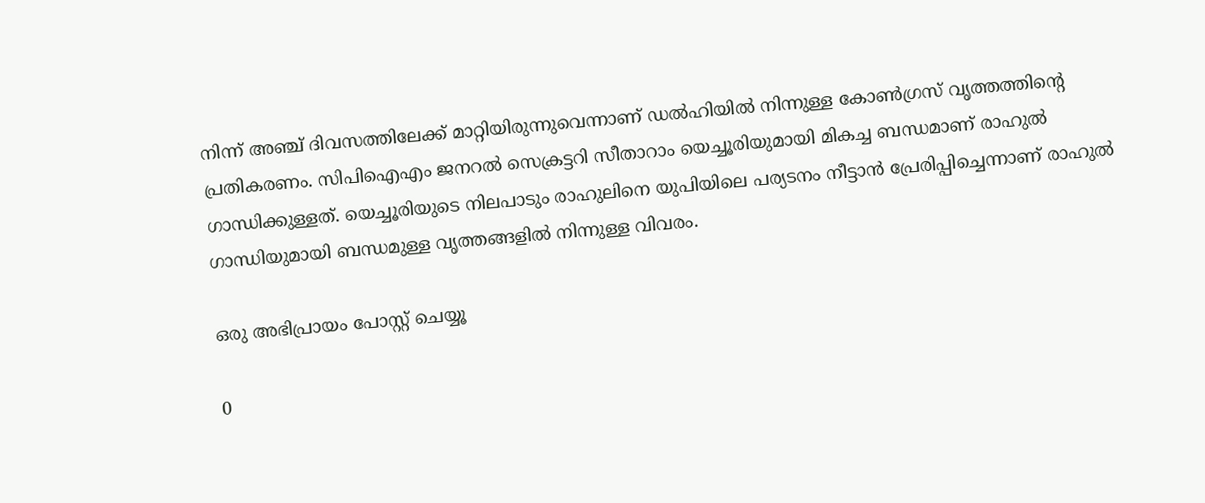നിന്ന് അഞ്ച് ദിവസത്തിലേക്ക് മാറ്റിയിരുന്നുവെന്നാണ് ഡല്‍ഹിയില്‍ നിന്നുള്ള കോണ്‍ഗ്രസ് വൃത്തത്തിന്റെ പ്രതികരണം. സിപിഐഎം ജനറല്‍ സെക്രട്ടറി സീതാറാം യെച്ചൂരിയുമായി മികച്ച ബന്ധമാണ് രാഹുല്‍ ഗാന്ധിക്കുള്ളത്. യെച്ചൂരിയുടെ നിലപാടും രാഹുലിനെ യുപിയിലെ പര്യടനം നീട്ടാന്‍ പ്രേരിപ്പിച്ചെന്നാണ് രാഹുല്‍ ഗാന്ധിയുമായി ബന്ധമുള്ള വൃത്തങ്ങളില്‍ നിന്നുള്ള വിവരം.

ഒരു അഭിപ്രായം പോസ്റ്റ് ചെയ്യൂ

0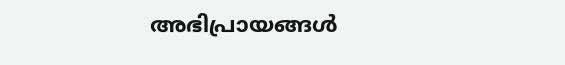അഭിപ്രായങ്ങള്‍